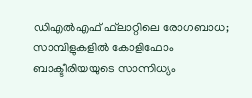ഡിഎൽഎഫ് ഫ്‌ലാറ്റിലെ രോഗബാധ; സാമ്പിളുകളിൽ കോളിഫോം ബാക്ടീരിയയുടെ സാന്നിധ്യം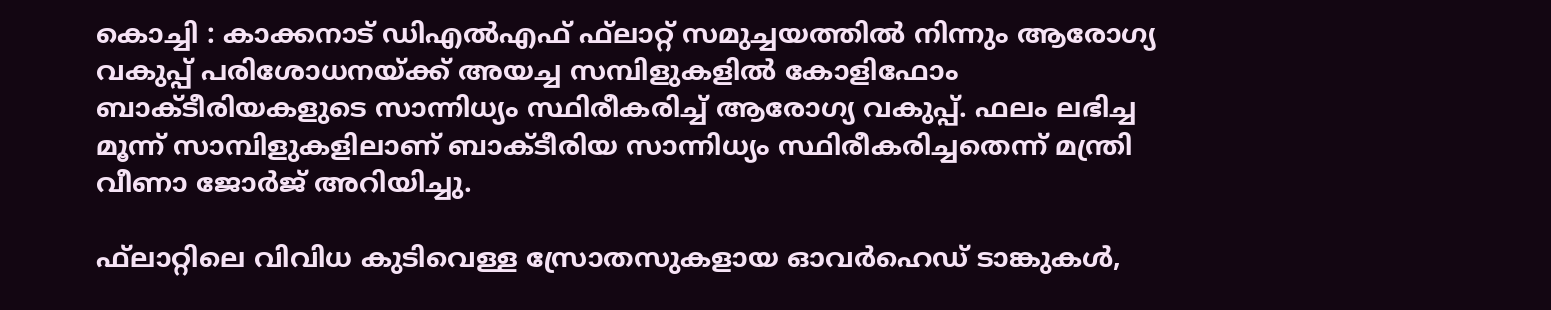കൊച്ചി : കാക്കനാട് ഡിഎൽഎഫ് ഫ്‌ലാറ്റ് സമുച്ചയത്തിൽ നിന്നും ആരോഗ്യ വകുപ്പ് പരിശോധനയ്ക്ക് അയച്ച സമ്പിളുകളിൽ കോളിഫോം ബാക്ടീരിയകളുടെ സാന്നിധ്യം സ്ഥിരീകരിച്ച് ആരോഗ്യ വകുപ്പ്. ഫലം ലഭിച്ച മൂന്ന് സാമ്പിളുകളിലാണ് ബാക്ടീരിയ സാന്നിധ്യം സ്ഥിരീകരിച്ചതെന്ന് മന്ത്രി വീണാ ജോർജ് അറിയിച്ചു.

ഫ്‌ലാറ്റിലെ വിവിധ കുടിവെള്ള സ്രോതസുകളായ ഓവർഹെഡ് ടാങ്കുകൾ,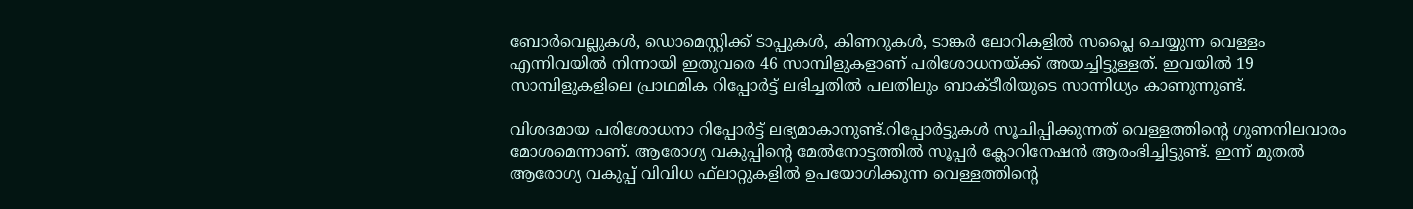ബോർവെല്ലുകൾ, ഡൊമെസ്റ്റിക്ക് ടാപ്പുകൾ, കിണറുകൾ, ടാങ്കർ ലോറികളിൽ സപ്ലൈ ചെയ്യുന്ന വെള്ളം എന്നിവയിൽ നിന്നായി ഇതുവരെ 46 സാമ്പിളുകളാണ് പരിശോധനയ്ക്ക് അയച്ചിട്ടുള്ളത്. ഇവയിൽ 19 സാമ്പിളുകളിലെ പ്രാഥമിക റിപ്പോർട്ട് ലഭിച്ചതിൽ പലതിലും ബാക്ടീരിയുടെ സാന്നിധ്യം കാണുന്നുണ്ട്.

വിശദമായ പരിശോധനാ റിപ്പോർട്ട് ലഭ്യമാകാനുണ്ട്.റിപ്പോർട്ടുകൾ സൂചിപ്പിക്കുന്നത് വെള്ളത്തിന്റെ ഗുണനിലവാരം മോശമെന്നാണ്. ആരോഗ്യ വകുപ്പിന്റെ മേൽനോട്ടത്തിൽ സൂപ്പർ ക്ലോറിനേഷൻ ആരംഭിച്ചിട്ടുണ്ട്. ഇന്ന് മുതൽ ആരോഗ്യ വകുപ്പ് വിവിധ ഫ്‌ലാറ്റുകളിൽ ഉപയോഗിക്കുന്ന വെള്ളത്തിന്റെ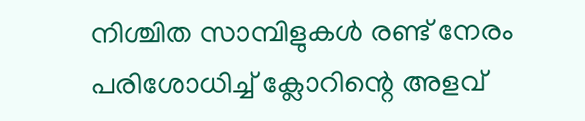നിശ്ചിത സാമ്പിളുകൾ രണ്ട് നേരം പരിശോധിച്ച് ക്ലോറിന്റെ അളവ്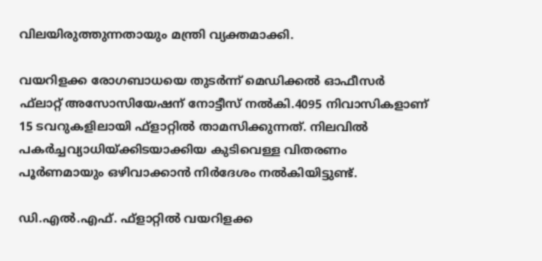വിലയിരുത്തുന്നതായും മന്ത്രി വ്യക്തമാക്കി.

വയറിളക്ക രോഗബാധയെ തുടർന്ന് മെഡിക്കൽ ഓഫീസർ ഫ്‌ലാറ്റ് അസോസിയേഷന് നോട്ടീസ് നൽകി.4095 നിവാസികളാണ് 15 ടവറുകളിലായി ഫ്ളാറ്റിൽ താമസിക്കുന്നത്. നിലവിൽ പകർച്ചവ്യാധിയ്ക്കിടയാക്കിയ കുടിവെള്ള വിതരണം പൂർണമായും ഒഴിവാക്കാൻ നിർദേശം നൽകിയിട്ടുണ്ട്.

ഡി.എൽ.എഫ്. ഫ്‌ളാറ്റിൽ വയറിളക്ക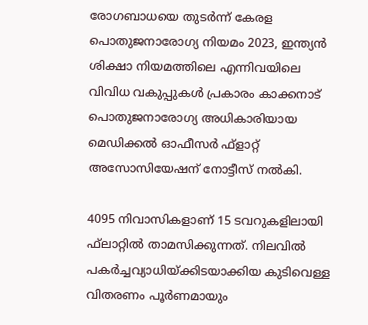രോഗബാധയെ തുടർന്ന് കേരള പൊതുജനാരോഗ്യ നിയമം 2023, ഇന്ത്യൻ ശിക്ഷാ നിയമത്തിലെ എന്നിവയിലെ വിവിധ വകുപ്പുകൾ പ്രകാരം കാക്കനാട് പൊതുജനാരോഗ്യ അധികാരിയായ മെഡിക്കൽ ഓഫീസർ ഫ്‌ളാറ്റ് അസോസിയേഷന് നോട്ടീസ് നൽകി.

4095 നിവാസികളാണ് 15 ടവറുകളിലായി ഫ്‌ലാറ്റിൽ താമസിക്കുന്നത്. നിലവിൽ പകർച്ചവ്യാധിയ്ക്കിടയാക്കിയ കുടിവെള്ള വിതരണം പൂർണമായും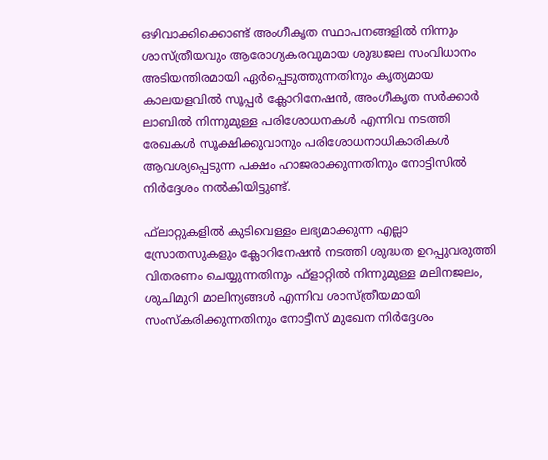ഒഴിവാക്കിക്കൊണ്ട് അംഗീകൃത സ്ഥാപനങ്ങളിൽ നിന്നും ശാസ്ത്രീയവും ആരോഗ്യകരവുമായ ശുദ്ധജല സംവിധാനം അടിയന്തിരമായി ഏർപ്പെടുത്തുന്നതിനും കൃത്യമായ കാലയളവിൽ സൂപ്പർ ക്ലോറിനേഷൻ, അംഗീകൃത സർക്കാർ ലാബിൽ നിന്നുമുള്ള പരിശോധനകൾ എന്നിവ നടത്തി രേഖകൾ സൂക്ഷിക്കുവാനും പരിശോധനാധികാരികൾ ആവശ്യപ്പെടുന്ന പക്ഷം ഹാജരാക്കുന്നതിനും നോട്ടിസിൽ നിർദ്ദേശം നൽകിയിട്ടുണ്ട്.

ഫ്‌ലാറ്റുകളിൽ കുടിവെള്ളം ലഭ്യമാക്കുന്ന എല്ലാ സ്രോതസുകളും ക്ലോറിനേഷൻ നടത്തി ശുദ്ധത ഉറപ്പുവരുത്തി വിതരണം ചെയ്യുന്നതിനും ഫ്‌ളാറ്റിൽ നിന്നുമുള്ള മലിനജലം, ശുചിമുറി മാലിന്യങ്ങൾ എന്നിവ ശാസ്ത്രീയമായി സംസ്‌കരിക്കുന്നതിനും നോട്ടീസ് മുഖേന നിർദ്ദേശം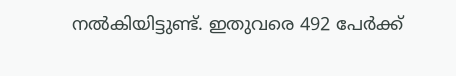നൽകിയിട്ടുണ്ട്. ഇതുവരെ 492 പേർക്ക്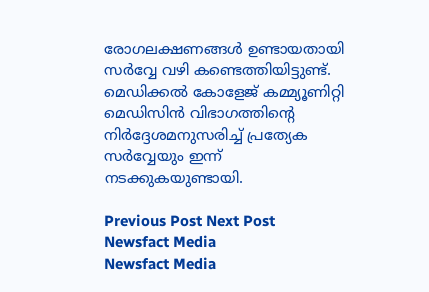രോഗലക്ഷണങ്ങൾ ഉണ്ടായതായി സർവ്വേ വഴി കണ്ടെത്തിയിട്ടുണ്ട്. മെഡിക്കൽ കോളേജ് കമ്മ്യൂണിറ്റി മെഡിസിൻ വിഭാഗത്തിന്റെ നിർദ്ദേശമനുസരിച്ച് പ്രത്യേക സർവ്വേയും ഇന്ന് നടക്കുകയുണ്ടായി.

Previous Post Next Post
Newsfact Media
Newsfact Media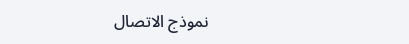نموذج الاتصال